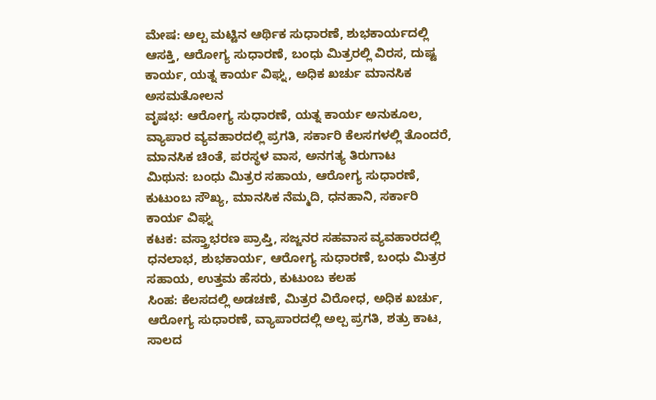ಮೇಷ: ಅಲ್ಪ ಮಟ್ಟಿನ ಆರ್ಥಿಕ ಸುಧಾರಣೆ, ಶುಭಕಾರ್ಯದಲ್ಲಿ ಆಸಕ್ತಿ, ಆರೋಗ್ಯ ಸುಧಾರಣೆ, ಬಂಧು ಮಿತ್ರರಲ್ಲಿ ವಿರಸ, ದುಷ್ಟ ಕಾರ್ಯ, ಯತ್ನ ಕಾರ್ಯ ವಿಘ್ನ, ಅಧಿಕ ಖರ್ಚು ಮಾನಸಿಕ ಅಸಮತೋಲನ
ವೃಷಭ: ಆರೋಗ್ಯ ಸುಧಾರಣೆ, ಯತ್ನ ಕಾರ್ಯ ಅನುಕೂಲ, ವ್ಯಾಪಾರ ವ್ಯವಹಾರದಲ್ಲಿ ಪ್ರಗತಿ, ಸರ್ಕಾರಿ ಕೆಲಸಗಳಲ್ಲಿ ತೊಂದರೆ, ಮಾನಸಿಕ ಚಿಂತೆ, ಪರಸ್ಥಳ ವಾಸ, ಅನಗತ್ಯ ತಿರುಗಾಟ
ಮಿಥುನ: ಬಂಧು ಮಿತ್ರರ ಸಹಾಯ, ಆರೋಗ್ಯ ಸುಧಾರಣೆ, ಕುಟುಂಬ ಸೌಖ್ಯ, ಮಾನಸಿಕ ನೆಮ್ಮದಿ, ಧನಹಾನಿ, ಸರ್ಕಾರಿ ಕಾರ್ಯ ವಿಘ್ನ
ಕಟಕ: ವಸ್ತ್ರಾಭರಣ ಪ್ರಾಪ್ತಿ, ಸಜ್ಜನರ ಸಹವಾಸ ವ್ಯವಹಾರದಲ್ಲಿ ಧನಲಾಭ, ಶುಭಕಾರ್ಯ, ಆರೋಗ್ಯ ಸುಧಾರಣೆ, ಬಂಧು ಮಿತ್ರರ ಸಹಾಯ, ಉತ್ತಮ ಹೆಸರು, ಕುಟುಂಬ ಕಲಹ
ಸಿಂಹ: ಕೆಲಸದಲ್ಲಿ ಅಡಚಣೆ, ಮಿತ್ರರ ವಿರೋಧ, ಅಧಿಕ ಖರ್ಚು, ಆರೋಗ್ಯ ಸುಧಾರಣೆ, ವ್ಯಾಪಾರದಲ್ಲಿ ಅಲ್ಪ ಪ್ರಗತಿ, ಶತ್ರು ಕಾಟ, ಸಾಲದ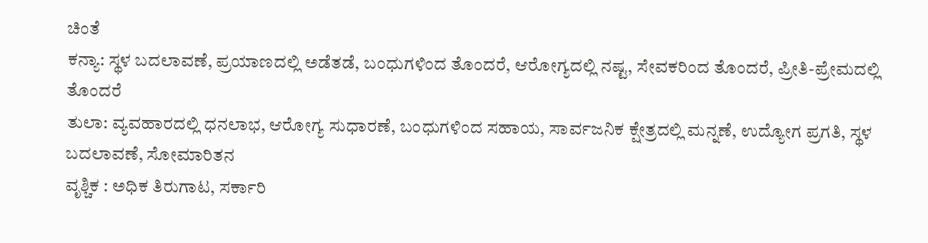ಚಿಂತೆ
ಕನ್ಯಾ: ಸ್ಥಳ ಬದಲಾವಣೆ, ಪ್ರಯಾಣದಲ್ಲಿ ಅಡೆತಡೆ, ಬಂಧುಗಳಿಂದ ತೊಂದರೆ, ಆರೋಗ್ಯದಲ್ಲಿ ನಷ್ಟ, ಸೇವಕರಿಂದ ತೊಂದರೆ, ಪ್ರೀತಿ-ಪ್ರೇಮದಲ್ಲಿ ತೊಂದರೆ
ತುಲಾ: ವ್ಯವಹಾರದಲ್ಲಿ ಧನಲಾಭ, ಆರೋಗ್ಯ ಸುಧಾರಣೆ, ಬಂಧುಗಳಿಂದ ಸಹಾಯ, ಸಾರ್ವಜನಿಕ ಕ್ಷೇತ್ರದಲ್ಲಿ ಮನ್ನಣೆ, ಉದ್ಯೋಗ ಪ್ರಗತಿ, ಸ್ಥಳ ಬದಲಾವಣೆ, ಸೋಮಾರಿತನ
ವೃಶ್ಚಿಕ : ಅಧಿಕ ತಿರುಗಾಟ, ಸರ್ಕಾರಿ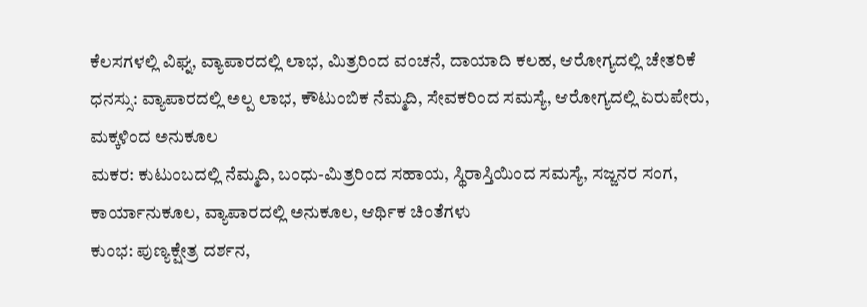ಕೆಲಸಗಳಲ್ಲಿ ವಿಘ್ನ, ವ್ಯಾಪಾರದಲ್ಲಿ ಲಾಭ, ಮಿತ್ರರಿಂದ ವಂಚನೆ, ದಾಯಾದಿ ಕಲಹ, ಆರೋಗ್ಯದಲ್ಲಿ ಚೇತರಿಕೆ
ಧನಸ್ಸು: ವ್ಯಾಪಾರದಲ್ಲಿ ಅಲ್ಪ ಲಾಭ, ಕೌಟುಂಬಿಕ ನೆಮ್ಮದಿ, ಸೇವಕರಿಂದ ಸಮಸ್ಯೆ, ಆರೋಗ್ಯದಲ್ಲಿ ಏರುಪೇರು, ಮಕ್ಕಳಿಂದ ಅನುಕೂಲ
ಮಕರ: ಕುಟುಂಬದಲ್ಲಿ ನೆಮ್ಮದಿ, ಬಂಧು-ಮಿತ್ರರಿಂದ ಸಹಾಯ, ಸ್ಥಿರಾಸ್ತಿಯಿಂದ ಸಮಸ್ಯೆ, ಸಜ್ಜನರ ಸಂಗ, ಕಾರ್ಯಾನುಕೂಲ, ವ್ಯಾಪಾರದಲ್ಲಿ ಅನುಕೂಲ, ಆರ್ಥಿಕ ಚಿಂತೆಗಳು
ಕುಂಭ: ಪುಣ್ಯಕ್ಷೇತ್ರ ದರ್ಶನ,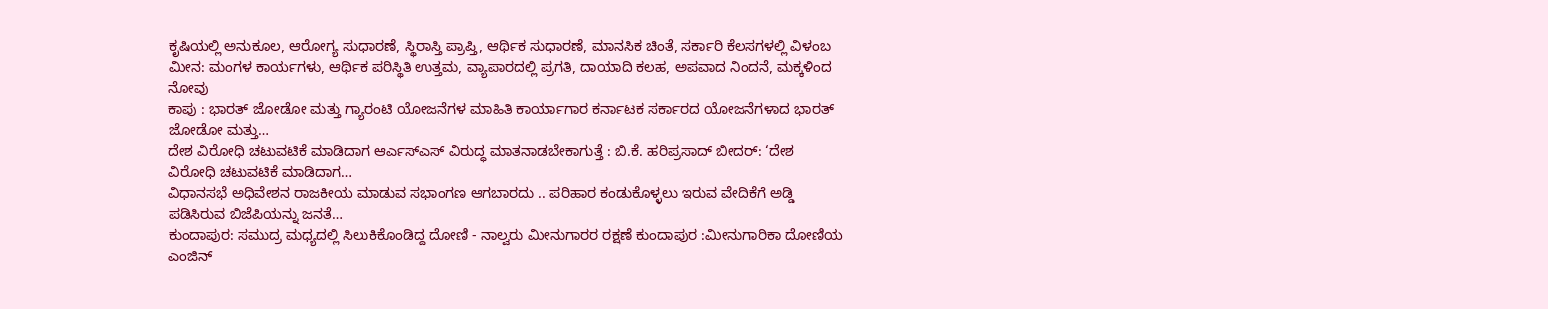ಕೃಷಿಯಲ್ಲಿ ಅನುಕೂಲ, ಆರೋಗ್ಯ ಸುಧಾರಣೆ, ಸ್ಥಿರಾಸ್ತಿ ಪ್ರಾಪ್ತಿ, ಆರ್ಥಿಕ ಸುಧಾರಣೆ, ಮಾನಸಿಕ ಚಿಂತೆ, ಸರ್ಕಾರಿ ಕೆಲಸಗಳಲ್ಲಿ ವಿಳಂಬ
ಮೀನ: ಮಂಗಳ ಕಾರ್ಯಗಳು, ಆರ್ಥಿಕ ಪರಿಸ್ಥಿತಿ ಉತ್ತಮ, ವ್ಯಾಪಾರದಲ್ಲಿ ಪ್ರಗತಿ, ದಾಯಾದಿ ಕಲಹ, ಅಪವಾದ ನಿಂದನೆ, ಮಕ್ಕಳಿಂದ ನೋವು
ಕಾಪು : ಭಾರತ್ ಜೋಡೋ ಮತ್ತು ಗ್ಯಾರಂಟಿ ಯೋಜನೆಗಳ ಮಾಹಿತಿ ಕಾರ್ಯಾಗಾರ ಕರ್ನಾಟಕ ಸರ್ಕಾರದ ಯೋಜನೆಗಳಾದ ಭಾರತ್ ಜೋಡೋ ಮತ್ತು…
ದೇಶ ವಿರೋಧಿ ಚಟುವಟಿಕೆ ಮಾಡಿದಾಗ ಆರ್ಎಸ್ಎಸ್ ವಿರುದ್ಧ ಮಾತನಾಡಬೇಕಾಗುತ್ತೆ : ಬಿ.ಕೆ. ಹರಿಪ್ರಸಾದ್ ಬೀದರ್: ‘ದೇಶ ವಿರೋಧಿ ಚಟುವಟಿಕೆ ಮಾಡಿದಾಗ…
ವಿಧಾನಸಭೆ ಅಧಿವೇಶನ ರಾಜಕೀಯ ಮಾಡುವ ಸಭಾಂಗಣ ಆಗಬಾರದು .. ಪರಿಹಾರ ಕಂಡುಕೊಳ್ಳಲು ಇರುವ ವೇದಿಕೆಗೆ ಅಡ್ಡಿ ಪಡಿಸಿರುವ ಬಿಜೆಪಿಯನ್ನು ಜನತೆ…
ಕುಂದಾಪುರ: ಸಮುದ್ರ ಮಧ್ಯದಲ್ಲಿ ಸಿಲುಕಿಕೊಂಡಿದ್ದ ದೋಣಿ - ನಾಲ್ವರು ಮೀನುಗಾರರ ರಕ್ಷಣೆ ಕುಂದಾಪುರ :ಮೀನುಗಾರಿಕಾ ದೋಣಿಯ ಎಂಜಿನ್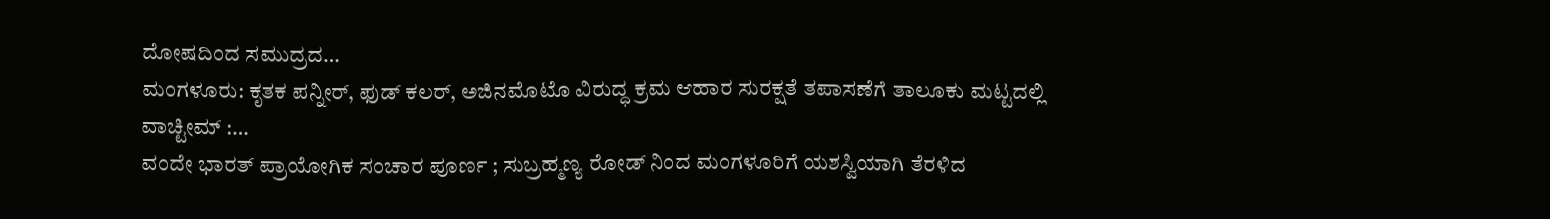ದೋಷದಿಂದ ಸಮುದ್ರದ…
ಮಂಗಳೂರು: ಕೃತಕ ಪನ್ನೀರ್, ಫುಡ್ ಕಲರ್, ಅಜಿನಮೊಟೊ ವಿರುದ್ಧ ಕ್ರಮ ಆಹಾರ ಸುರಕ್ಷತೆ ತಪಾಸಣೆಗೆ ತಾಲೂಕು ಮಟ್ಟದಲ್ಲಿ ವಾಚ್ಟೀಮ್ :…
ವಂದೇ ಭಾರತ್ ಪ್ರಾಯೋಗಿಕ ಸಂಚಾರ ಪೂರ್ಣ ; ಸುಬ್ರಹ್ಮಣ್ಯ ರೋಡ್ ನಿಂದ ಮಂಗಳೂರಿಗೆ ಯಶಸ್ವಿಯಾಗಿ ತೆರಳಿದ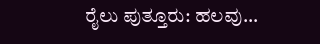ರೈಲು ಪುತ್ತೂರು: ಹಲವು…